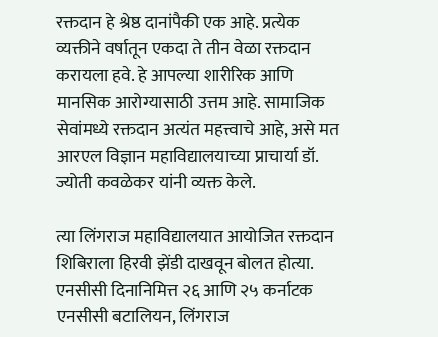रक्तदान हे श्रेष्ठ दानांपैकी एक आहे. प्रत्येक व्यक्तीने वर्षातून एकदा ते तीन वेळा रक्तदान करायला हवे. हे आपल्या शारीरिक आणि मानसिक आरोग्यासाठी उत्तम आहे. सामाजिक सेवांमध्ये रक्तदान अत्यंत महत्त्वाचे आहे, असे मत आरएल विज्ञान महाविद्यालयाच्या प्राचार्या डॉ. ज्योती कवळेकर यांनी व्यक्त केले.

त्या लिंगराज महाविद्यालयात आयोजित रक्तदान शिबिराला हिरवी झेंडी दाखवून बोलत होत्या. एनसीसी दिनानिमित्त २६ आणि २५ कर्नाटक एनसीसी बटालियन, लिंगराज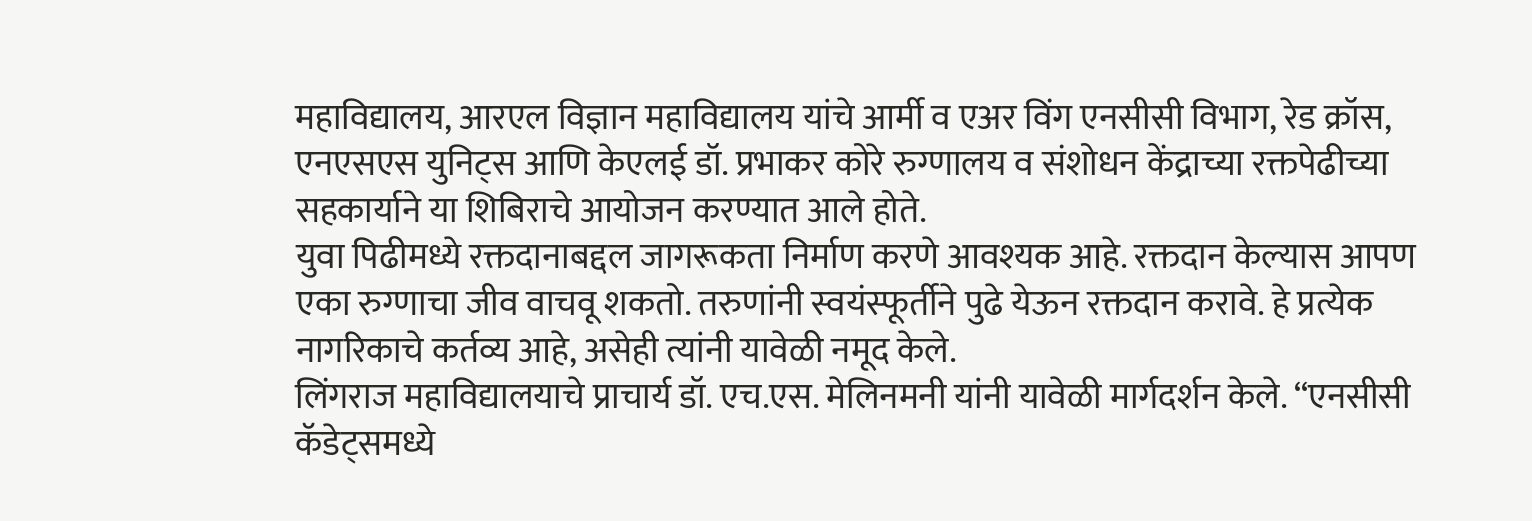महाविद्यालय, आरएल विज्ञान महाविद्यालय यांचे आर्मी व एअर विंग एनसीसी विभाग, रेड क्रॉस, एनएसएस युनिट्स आणि केएलई डॉ. प्रभाकर कोरे रुग्णालय व संशोधन केंद्राच्या रक्तपेढीच्या सहकार्याने या शिबिराचे आयोजन करण्यात आले होते.
युवा पिढीमध्ये रक्तदानाबद्दल जागरूकता निर्माण करणे आवश्यक आहे. रक्तदान केल्यास आपण एका रुग्णाचा जीव वाचवू शकतो. तरुणांनी स्वयंस्फूर्तीने पुढे येऊन रक्तदान करावे. हे प्रत्येक नागरिकाचे कर्तव्य आहे, असेही त्यांनी यावेळी नमूद केले.
लिंगराज महाविद्यालयाचे प्राचार्य डॉ. एच.एस. मेलिनमनी यांनी यावेळी मार्गदर्शन केले. “एनसीसी कॅडेट्समध्ये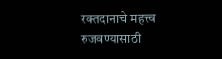रक्तदानाचे महत्त्व रुजवण्यासाठी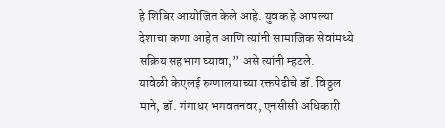हे शिबिर आयोजित केले आहे. युवक हे आपल्या देशाचा कणा आहेत आणि त्यांनी सामाजिक सेवांमध्ये सक्रिय सहभाग घ्यावा,” असे त्यांनी म्हटले.
यावेळी केएलई रुग्णालयाच्या रक्तपेढीचे डॉ. विठ्ठल माने, डॉ. गंगाधर भगवतनवर, एनसीसी अधिकारी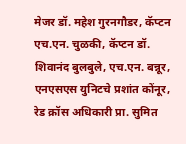मेजर डॉ. महेश गुरनगौडर, कॅप्टन एच.एन. चुळकी, कॅप्टन डॉ. शिवानंद बुलबुले, एच.एन. बन्नूर, एनएसएस युनिटचे प्रशांत कोंनूर, रेड क्रॉस अधिकारी प्रा. सुमित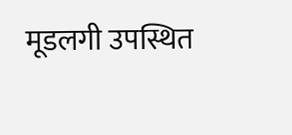मूडलगी उपस्थित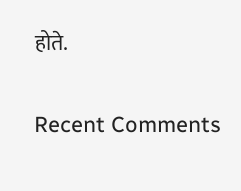होते.


Recent Comments